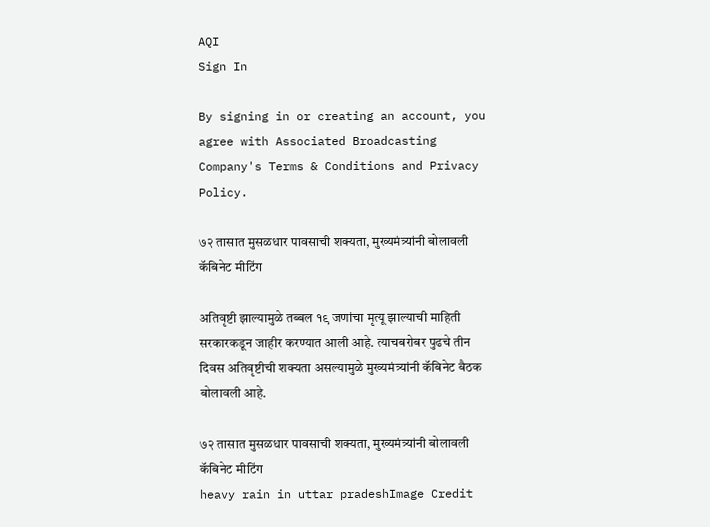AQI
Sign In

By signing in or creating an account, you agree with Associated Broadcasting Company's Terms & Conditions and Privacy Policy.

७२ तासात मुसळधार पावसाची शक्यता, मुख्यमंत्र्यांनी बोलावली कॅबिनेट मीटिंग

अतिवृष्टी झाल्यामुळे तब्बल १९ जणांचा मृत्यू झाल्याची माहिती सरकारकडून जाहीर करण्यात आली आहे. त्याचबरोबर पुढचे तीन दिवस अतिवृष्टीची शक्यता असल्यामुळे मुख्यमंत्र्यांनी कॅबिनेट बैठक बोलावली आहे.

७२ तासात मुसळधार पावसाची शक्यता, मुख्यमंत्र्यांनी बोलावली कॅबिनेट मीटिंग
heavy rain in uttar pradeshImage Credit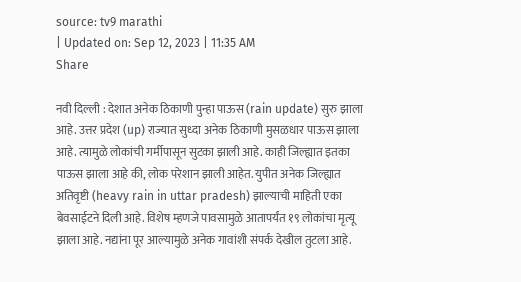source: tv9 marathi
| Updated on: Sep 12, 2023 | 11:35 AM
Share

नवी दिल्ली : देशात अनेक ठिकाणी पुन्हा पाऊस (rain update) सुरु झाला आहे. उत्तर प्रदेश (up) राज्यात सुध्दा अनेक ठिकाणी मुसळधार पाऊस झाला आहे. त्यामुळे लोकांची गर्मीपासून सुटका झाली आहे. काही जिल्ह्यात इतका पाऊस झाला आहे की, लोक परेशान झाली आहेत. युपीत अनेक जिल्ह्यात अतिवृष्टी (heavy rain in uttar pradesh) झाल्याची माहिती एका बेवसाईटने दिली आहे. विशेष म्हणजे पावसामुळे आतापर्यंत १९ लोकांचा मृत्यू झाला आहे. नद्यांना पूर आल्यामुळे अनेक गावांशी संपर्क देखील तुटला आहे.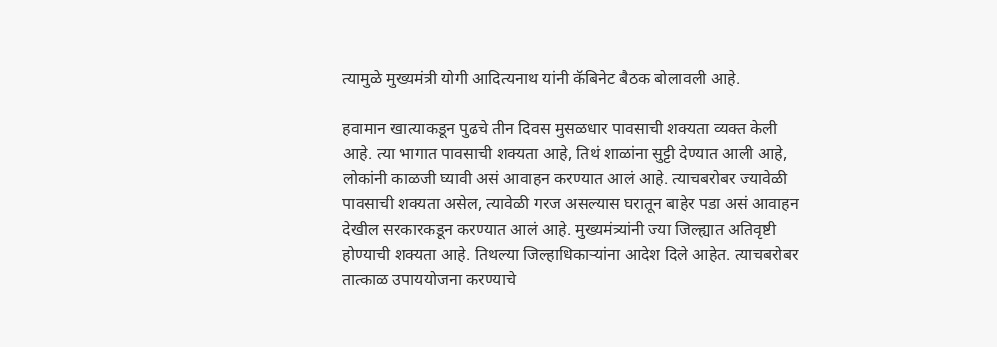त्यामुळे मुख्यमंत्री योगी आदित्यनाथ यांनी कॅबिनेट बैठक बोलावली आहे.

हवामान खात्याकडून पुढचे तीन दिवस मुसळधार पावसाची शक्यता व्यक्त केली आहे. त्या भागात पावसाची शक्यता आहे, तिथं शाळांना सुट्टी देण्यात आली आहे, लोकांनी काळजी घ्यावी असं आवाहन करण्यात आलं आहे. त्याचबरोबर ज्यावेळी पावसाची शक्यता असेल, त्यावेळी गरज असल्यास घरातून बाहेर पडा असं आवाहन देखील सरकारकडून करण्यात आलं आहे. मुख्यमंत्र्यांनी ज्या जिल्ह्यात अतिवृष्टी होण्याची शक्यता आहे. तिथल्या जिल्हाधिकाऱ्यांना आदेश दिले आहेत. त्याचबरोबर तात्काळ उपाययोजना करण्याचे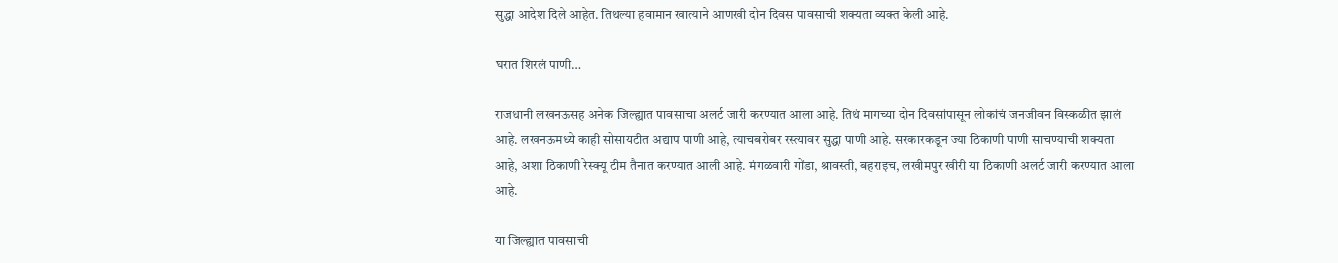सुद्धा आदेश दिले आहेत. तिथल्या हवामान खात्याने आणखी दोन दिवस पावसाची शक्यता व्यक्त केली आहे.

घरात शिरलं पाणी…

राजधानी लखनऊसह अनेक जिल्ह्यात पावसाचा अलर्ट जारी करण्यात आला आहे. तिथं मागच्या दोन दिवसांपासून लोकांचं जनजीवन विस्कळीत झालं आहे. लखनऊमध्ये काही सोसायटीत अद्याप पाणी आहे, त्याचबरोबर रस्त्यावर सुद्धा पाणी आहे. सरकारकडून ज्या ठिकाणी पाणी साचण्याची शक्यता आहे, अशा ठिकाणी रेस्क्यू टीम तैनात करण्यात आली आहे. मंगळवारी गोंडा, श्रावस्ती, बहराइच, लखीमपुर खीरी या ठिकाणी अलर्ट जारी करण्यात आला आहे.

या जिल्ह्यात पावसाची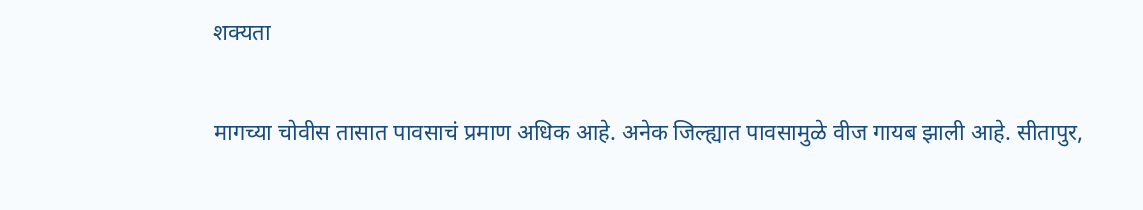शक्यता

मागच्या चोवीस तासात पावसाचं प्रमाण अधिक आहे. अनेक जिल्ह्यात पावसामुळे वीज गायब झाली आहे. सीतापुर,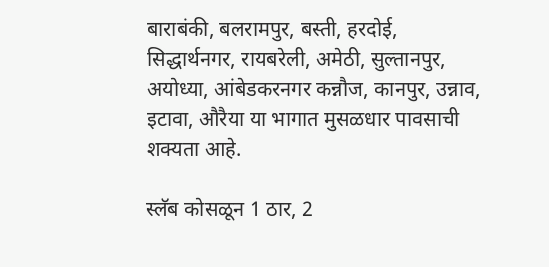बाराबंकी, बलरामपुर, बस्ती, हरदोई, सिद्धार्थनगर, रायबरेली, अमेठी, सुल्तानपुर, अयोध्या, आंबेडकरनगर कन्नौज, कानपुर, उन्नाव, इटावा, औरैया या भागात मुसळधार पावसाची शक्यता आहे.

स्लॅब कोसळून 1 ठार, 2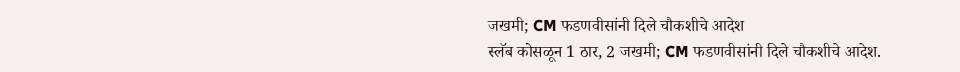जखमी; CM फडणवीसांनी दिले चौकशीचे आदेश
स्लॅब कोसळून 1 ठार, 2 जखमी; CM फडणवीसांनी दिले चौकशीचे आदेश.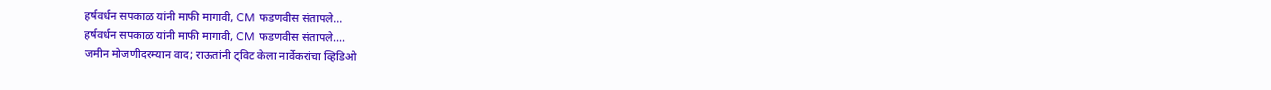हर्षवर्धन सपकाळ यांनी माफी मागावी, CM फडणवीस संतापले...
हर्षवर्धन सपकाळ यांनी माफी मागावी, CM फडणवीस संतापले....
जमीन मोजणीदरम्यान वाद; राऊतांनी ट्विट केला नार्वेकरांचा व्हिडिओ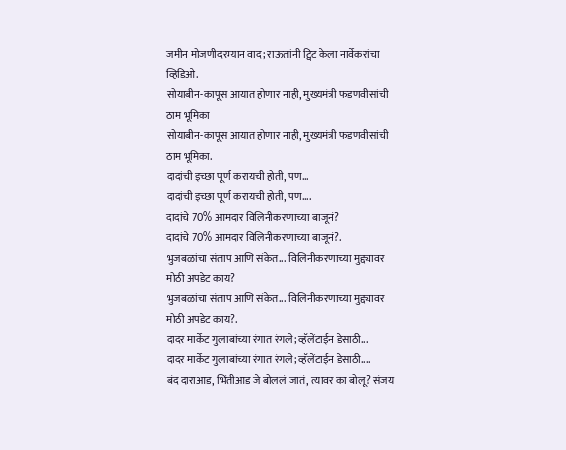जमीन मोजणीदरम्यान वाद; राऊतांनी ट्विट केला नार्वेकरांचा व्हिडिओ.
सोयाबीन-कापूस आयात होणार नाही, मुख्यमंत्री फडणवीसांची ठाम भूमिका
सोयाबीन-कापूस आयात होणार नाही, मुख्यमंत्री फडणवीसांची ठाम भूमिका.
दादांची इच्छा पूर्ण करायची होती, पण...
दादांची इच्छा पूर्ण करायची होती, पण....
दादांचे 70% आमदार विलिनीकरणाच्या बाजूनं?
दादांचे 70% आमदार विलिनीकरणाच्या बाजूनं?.
भुजबळांचा संताप आणि संकेत... विलिनीकरणाच्या मुद्द्यावर मोठी अपडेट काय?
भुजबळांचा संताप आणि संकेत... विलिनीकरणाच्या मुद्द्यावर मोठी अपडेट काय?.
दादर मार्केट गुलाबांच्या रंगात रंगले; व्हॅलेंटाईन डेसाठी...
दादर मार्केट गुलाबांच्या रंगात रंगले; व्हॅलेंटाईन डेसाठी....
बंद दाराआड, भिंतीआड जे बोललं जातं, त्यावर का बोलू? संजय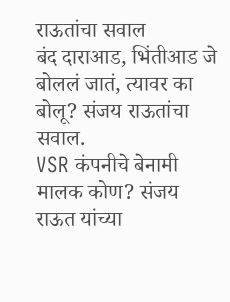राऊतांचा सवाल
बंद दाराआड, भिंतीआड जे बोललं जातं, त्यावर का बोलू? संजय राऊतांचा सवाल.
VSR कंपनीचे बेनामी मालक कोण? संजय राऊत यांच्या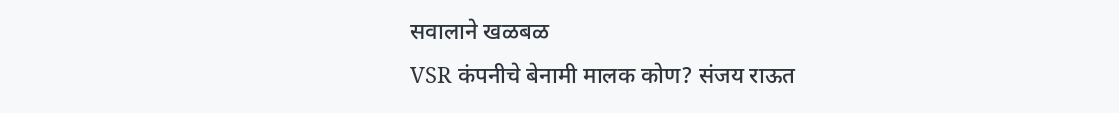सवालाने खळबळ
VSR कंपनीचे बेनामी मालक कोण? संजय राऊत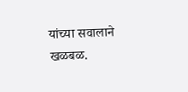यांच्या सवालाने खळबळ.